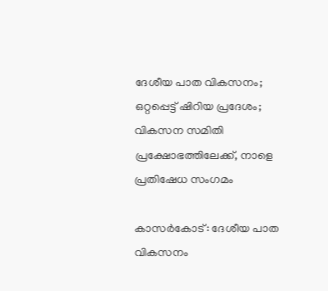ദേശീയ പാത വികസനം; ഒറ്റപ്പെട്ട് ഷിറിയ പ്രദേശം; വികസന സമിതി പ്രക്ഷോഭത്തിലേക്ക്, നാളെ പ്രതിഷേധ സംഗമം

കാസര്‍കോട്: ദേശീയ പാത വികസനം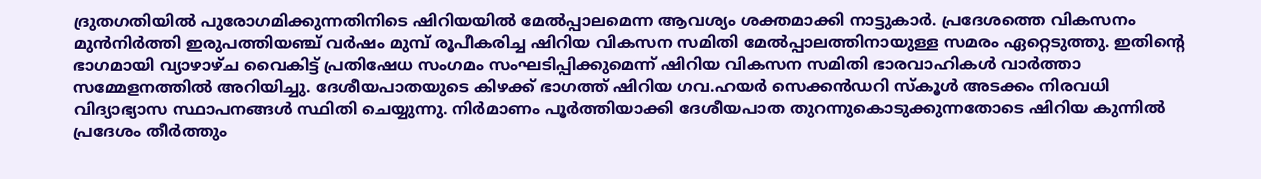ദ്രുതഗതിയില്‍ പുരോഗമിക്കുന്നതിനിടെ ഷിറിയയില്‍ മേല്‍പ്പാലമെന്ന ആവശ്യം ശക്തമാക്കി നാട്ടുകാര്‍. പ്രദേശത്തെ വികസനം മുന്‍നിര്‍ത്തി ഇരുപത്തിയഞ്ച് വര്‍ഷം മുമ്പ് രൂപീകരിച്ച ഷിറിയ വികസന സമിതി മേല്‍പ്പാലത്തിനായുള്ള സമരം ഏറ്റെടുത്തു. ഇതിന്റെ ഭാഗമായി വ്യാഴാഴ്ച വൈകിട്ട് പ്രതിഷേധ സംഗമം സംഘടിപ്പിക്കുമെന്ന് ഷിറിയ വികസന സമിതി ഭാരവാഹികള്‍ വാര്‍ത്താ സമ്മേളനത്തില്‍ അറിയിച്ചു. ദേശീയപാതയുടെ കിഴക്ക് ഭാഗത്ത് ഷിറിയ ഗവ.ഹയര്‍ സെക്കന്‍ഡറി സ്‌കൂള്‍ അടക്കം നിരവധി വിദ്യാഭ്യാസ സ്ഥാപനങ്ങള്‍ സ്ഥിതി ചെയ്യുന്നു. നിര്‍മാണം പൂര്‍ത്തിയാക്കി ദേശീയപാത തുറന്നുകൊടുക്കുന്നതോടെ ഷിറിയ കുന്നില്‍ പ്രദേശം തീര്‍ത്തും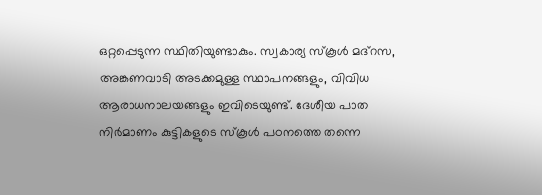ഒറ്റപ്പെടുന്ന സ്ഥിതിയുണ്ടാകും. സ്വകാര്യ സ്‌കൂള്‍ മദ്‌റസ, അങ്കണവാടി അടക്കമുള്ള സ്ഥാപനങ്ങളും, വിവിധ ആരാധനാലയങ്ങളും ഇവിടെയുണ്ട്. ദേശീയ പാത നിര്‍മാണം കുട്ടികളുടെ സ്‌കൂള്‍ പഠനത്തെ തന്നെ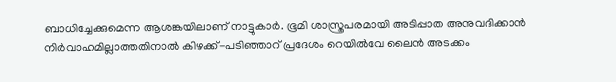ബാധിച്ചേക്കുമെന്ന ആശങ്കയിലാണ് നാട്ടുകാര്‍. ഭൂമി ശാസ്ത്രപരമായി അടിപ്പാത അനുവദിക്കാന്‍ നിര്‍വാഹമില്ലാത്തതിനാല്‍ കിഴക്ക്-പടിഞ്ഞാറ് പ്രദേശം റെയില്‍വേ ലൈന്‍ അടക്കം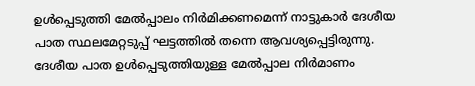ഉള്‍പ്പെടുത്തി മേല്‍പ്പാലം നിര്‍മിക്കണമെന്ന് നാട്ടുകാര്‍ ദേശീയ പാത സ്ഥലമേറ്റടുപ്പ് ഘട്ടത്തില്‍ തന്നെ ആവശ്യപ്പെട്ടിരുന്നു. ദേശീയ പാത ഉള്‍പ്പെടുത്തിയുള്ള മേല്‍പ്പാല നിര്‍മാണം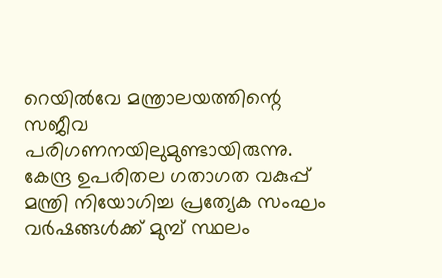റെയില്‍വേ മന്ത്രാലയത്തിന്റെ സജീവ പരിഗണനയിലുമുണ്ടായിരുന്നു.
കേന്ദ്ര ഉപരിതല ഗതാഗത വകുപ്പ് മന്ത്രി നിയോഗിച്ച പ്രത്യേക സംഘം വര്‍ഷങ്ങള്‍ക്ക് മുമ്പ് സ്ഥലം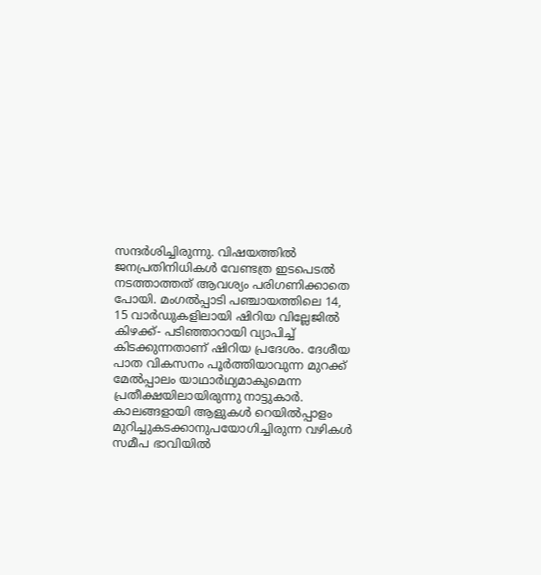സന്ദര്‍ശിച്ചിരുന്നു. വിഷയത്തില്‍ ജനപ്രതിനിധികള്‍ വേണ്ടത്ര ഇടപെടല്‍ നടത്താത്തത് ആവശ്യം പരിഗണിക്കാതെ പോയി. മംഗല്‍പ്പാടി പഞ്ചായത്തിലെ 14, 15 വാര്‍ഡുകളിലായി ഷിറിയ വില്ലേജില്‍ കിഴക്ക്- പടിഞ്ഞാറായി വ്യാപിച്ച് കിടക്കുന്നതാണ് ഷിറിയ പ്രദേശം. ദേശീയ പാത വികസനം പൂര്‍ത്തിയാവുന്ന മുറക്ക് മേല്‍പ്പാലം യാഥാര്‍ഥ്യമാകുമെന്ന പ്രതീക്ഷയിലായിരുന്നു നാട്ടുകാര്‍. കാലങ്ങളായി ആളുകള്‍ റെയില്‍പ്പാളം മുറിച്ചുകടക്കാനുപയോഗിച്ചിരുന്ന വഴികള്‍ സമീപ ഭാവിയില്‍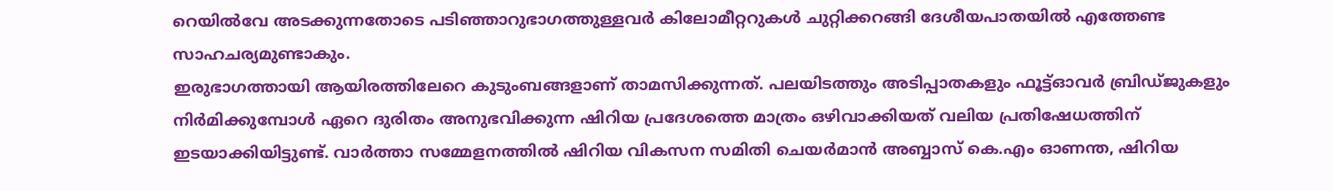റെയില്‍വേ അടക്കുന്നതോടെ പടിഞ്ഞാറുഭാഗത്തുള്ളവര്‍ കിലോമീറ്ററുകള്‍ ചുറ്റിക്കറങ്ങി ദേശീയപാതയില്‍ എത്തേണ്ട സാഹചര്യമുണ്ടാകും.
ഇരുഭാഗത്തായി ആയിരത്തിലേറെ കുടുംബങ്ങളാണ് താമസിക്കുന്നത്. പലയിടത്തും അടിപ്പാതകളും ഫൂട്ട്ഓവര്‍ ബ്രിഡ്ജുകളും നിര്‍മിക്കുമ്പോള്‍ ഏറെ ദുരിതം അനുഭവിക്കുന്ന ഷിറിയ പ്രദേശത്തെ മാത്രം ഒഴിവാക്കിയത് വലിയ പ്രതിഷേധത്തിന് ഇടയാക്കിയിട്ടുണ്ട്. വാര്‍ത്താ സമ്മേളനത്തില്‍ ഷിറിയ വികസന സമിതി ചെയര്‍മാന്‍ അബ്ബാസ് കെ.എം ഓണന്ത, ഷിറിയ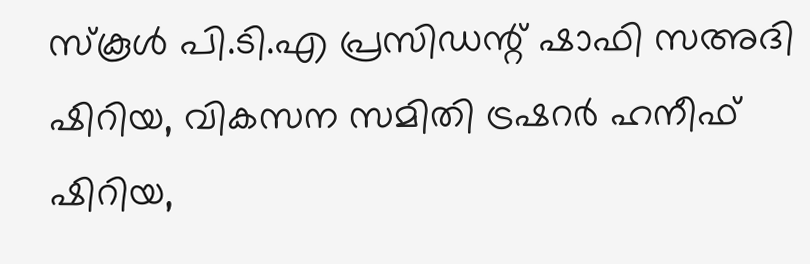സ്‌കൂള്‍ പി.ടി.എ പ്രസിഡന്റ് ഷാഫി സഅദി ഷിറിയ, വികസന സമിതി ട്രഷറര്‍ ഹനീഫ് ഷിറിയ,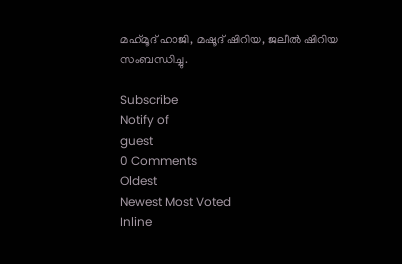മഹ്‌മൂദ് ഹാജി, മഷൂദ് ഷിറിയ, ജലീല്‍ ഷിറിയ സംബന്ധിച്ചു.

Subscribe
Notify of
guest
0 Comments
Oldest
Newest Most Voted
Inline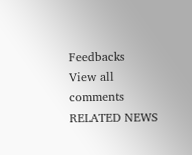Feedbacks
View all comments
RELATED NEWS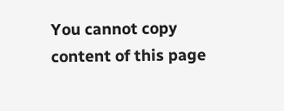You cannot copy content of this page